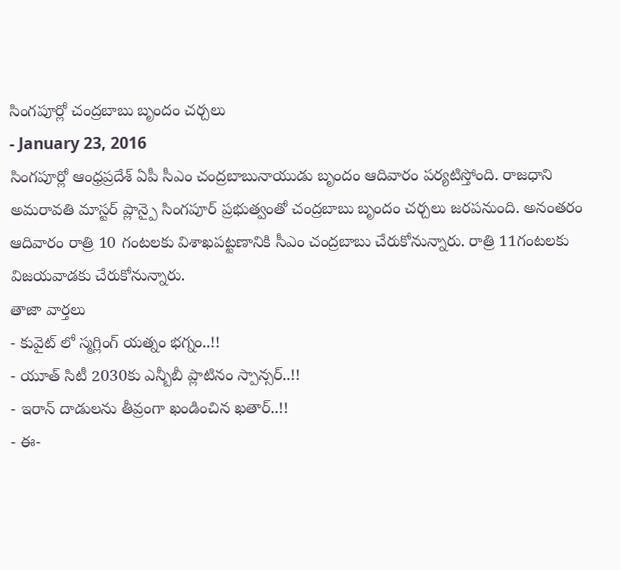సింగపూర్లో చంద్రబాబు బృందం చర్చలు
- January 23, 2016
సింగపూర్లో ఆంధ్రప్రదేశ్ ఏపీ సీఎం చంద్రబాబునాయుడు బృందం ఆదివారం పర్యటిస్తోంది. రాజధాని అమరావతి మాస్టర్ ప్లాన్పై సింగపూర్ ప్రభుత్వంతో చంద్రబాబు బృందం చర్చలు జరపనుంది. అనంతరం ఆదివారం రాత్రి 10 గంటలకు విశాఖపట్టణానికి సీఎం చంద్రబాబు చేరుకోనున్నారు. రాత్రి 11గంటలకు విజయవాడకు చేరుకోనున్నారు.
తాజా వార్తలు
- కువైట్ లో స్మగ్లింగ్ యత్నం భగ్నం..!!
- యూత్ సిటీ 2030కు ఎన్బీబీ ప్లాటినం స్పాన్సర్..!!
- ఇరాన్ దాడులను తీవ్రంగా ఖండించిన ఖతార్..!!
- ఈ-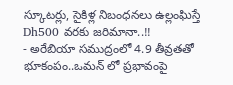స్కూటర్లు, సైకిళ్ల నిబంధనలు ఉల్లంఘిస్తే Dh500 వరకు జరిమానా..!!
- అరేబియా సముద్రంలో 4.9 తీవ్రతతో భూకంపం..ఒమన్ లో ప్రభావంపై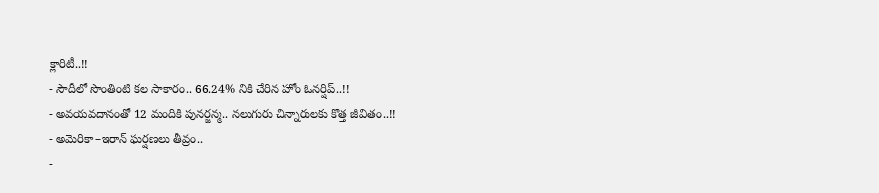క్లారిటీ..!!
- సౌదీలో సొంతింటి కల సాకారం.. 66.24% నికి చేరిన హోం ఓనర్షిప్..!!
- అవయవదానంతో 12 మందికి పునర్జన్మ.. నలుగురు చిన్నారులకు కొత్త జీవితం..!!
- అమెరికా–ఇరాన్ ఘర్షణలు తీవ్రం..
-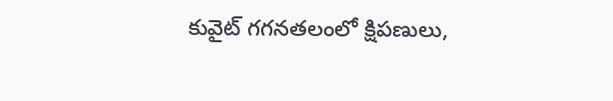కువైట్ గగనతలంలో క్షిపణులు,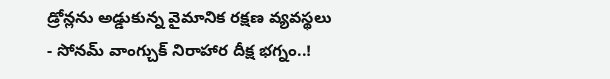డ్రోన్లను అడ్డుకున్న వైమానిక రక్షణ వ్యవస్థలు
- సోనమ్ వాంగ్చుక్ నిరాహార దీక్ష భగ్నం..!